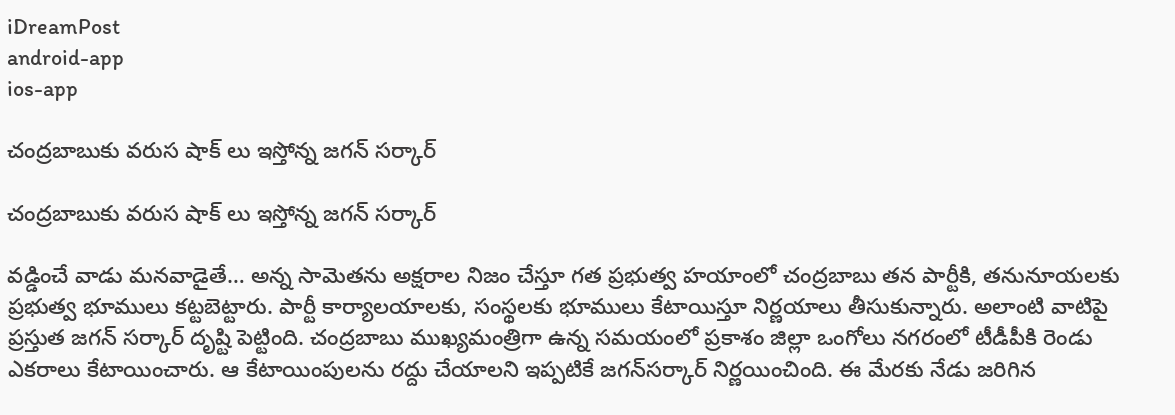iDreamPost
android-app
ios-app

చంద్రబాబుకు వరుస షాక్ లు ఇస్తోన్న జగన్ సర్కార్

చంద్రబాబుకు వరుస షాక్ లు ఇస్తోన్న జగన్ సర్కార్

వడ్డించే వాడు మనవాడైతే… అన్న సామెతను అక్షరాల నిజం చేస్తూ గత ప్రభుత్వ హయాంలో చంద్రబాబు తన పార్టీకి, తనునూయలకు ప్రభుత్వ భూములు కట్టబెట్టారు. పార్టీ కార్యాలయాలకు, సంస్థలకు భూములు కేటాయిస్తూ నిర్ణయాలు తీసుకున్నారు. అలాంటి వాటిపై ప్రస్తుత జగన్‌ సర్కార్‌ దృష్టి పెట్టింది. చంద్రబాబు ముఖ్యమంత్రిగా ఉన్న సమయంలో ప్రకాశం జిల్లా ఒంగోలు నగరంలో టీడీపీకి రెండు ఎకరాలు కేటాయించారు. ఆ కేటాయింపులను రద్దు చేయాలని ఇప్పటికే జగన్‌సర్కార్‌ నిర్ణయించింది. ఈ మేరకు నేడు జరిగిన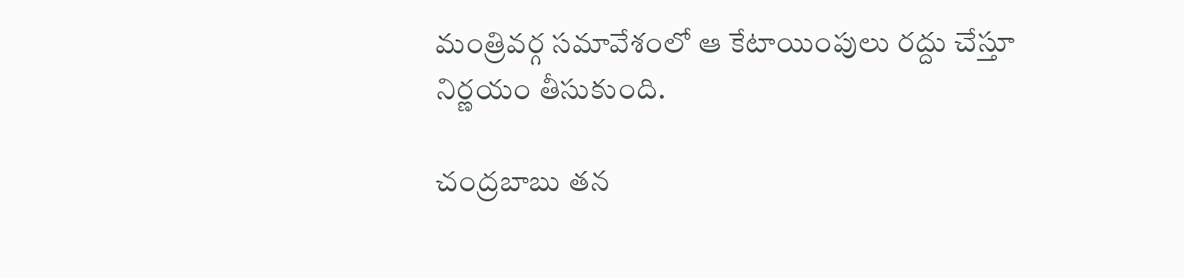మంత్రివర్గ సమావేశంలో ఆ కేటాయింపులు రద్దు చేస్తూ నిర్ణయం తీసుకుంది.

చంద్రబాబు తన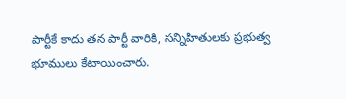పార్టీకే కాదు తన పార్టీ వారికి, సన్నిహితులకు ప్రభుత్వ భూములు కేటాయించారు.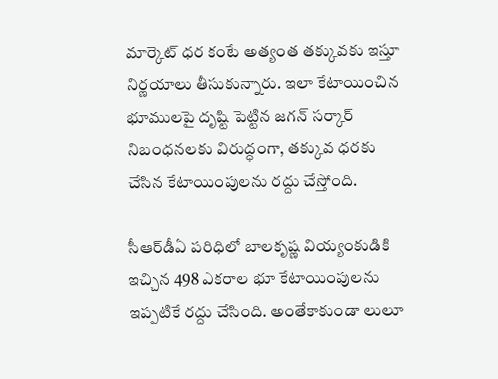మార్కెట్‌ ధర కంటే అత్యంత తక్కువకు ఇస్తూ నిర్ణయాలు తీసుకున్నారు. ఇలా కేటాయించిన భూములపై దృష్టి పెట్టిన జగన్‌ సర్కార్‌ నిబంధనలకు విరుద్ధంగా, తక్కువ ధరకు చేసిన కేటాయింపులను రద్దు చేస్తోంది.

సీఆర్‌డీఏ పరిధిలో బాలకృష్ణ వియ్యంకుడికి ఇచ్చిన 498 ఎకరాల భూ కేటాయింపులను ఇప్పటికే రద్దు చేసింది. అంతేకాకుండా లులూ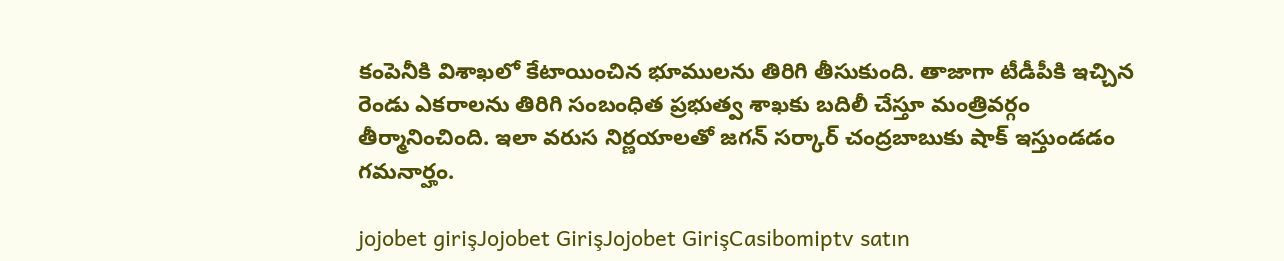కంపెనీకి విశాఖలో కేటాయించిన భూములను తిరిగి తీసుకుంది. తాజాగా టీడీపీకి ఇచ్చిన రెండు ఎకరాలను తిరిగి సంబంధిత ప్రభుత్వ శాఖకు బదిలీ చేస్తూ మంత్రివర్గం తీర్మానించింది. ఇలా వరుస నిర్ణయాలతో జగన్‌ సర్కార్‌ చంద్రబాబుకు షాక్‌ ఇస్తుండడం గమనార్హం.

jojobet girişJojobet GirişJojobet GirişCasibomiptv satın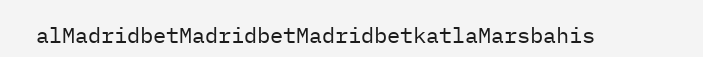alMadridbetMadridbetMadridbetkatlaMarsbahis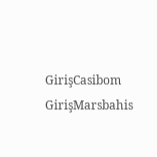GirişCasibom GirişMarsbahis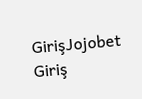GirişJojobet Giriş